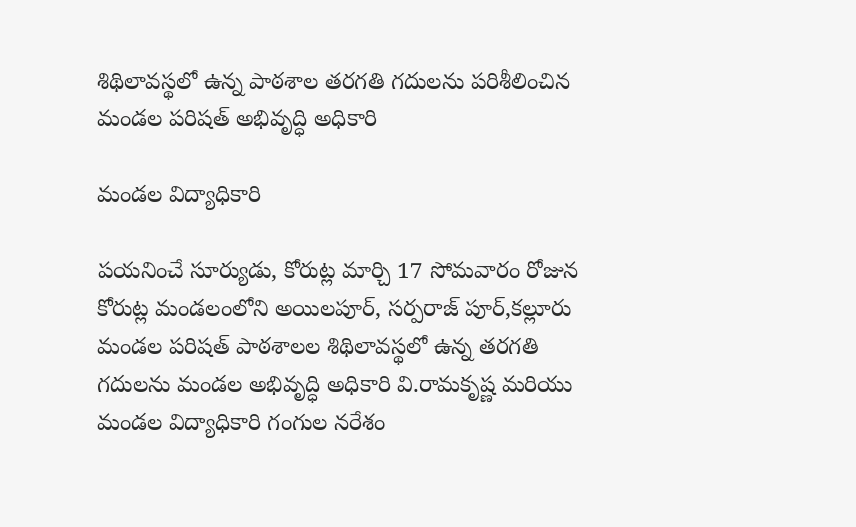శిథిలావస్థలో ఉన్న పాఠశాల తరగతి గదులను పరిశీలించిన మండల పరిషత్ అభివృద్ధి అధికారి

మండల విద్యాధికారి

పయనించే సూర్యుడు, కోరుట్ల మార్చి 17 సోమవారం రోజున కోరుట్ల మండలంలోని అయిలపూర్, సర్పరాజ్ పూర్,కల్లూరు మండల పరిషత్ పాఠశాలల శిథిలావస్థలో ఉన్న తరగతి గదులను మండల అభివృద్ధి అధికారి వి.రామకృష్ణ మరియు మండల విద్యాధికారి గంగుల నరేశం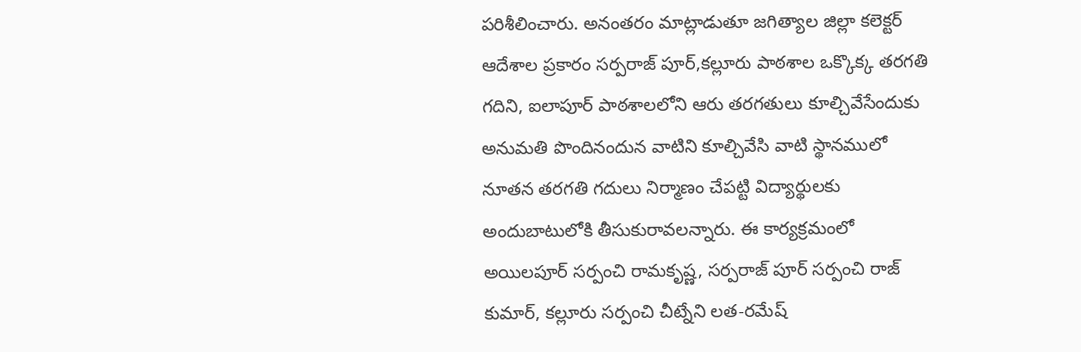పరిశీలించారు. అనంతరం మాట్లాడుతూ జగిత్యాల జిల్లా కలెక్టర్ ఆదేశాల ప్రకారం సర్పరాజ్ పూర్,కల్లూరు పాఠశాల ఒక్కొక్క తరగతి గదిని, ఐలాపూర్ పాఠశాలలోని ఆరు తరగతులు కూల్చివేసేందుకు అనుమతి పొందినందున వాటిని కూల్చివేసి వాటి స్థానములో నూతన తరగతి గదులు నిర్మాణం చేపట్టి విద్యార్థులకు అందుబాటులోకి తీసుకురావలన్నారు. ఈ కార్యక్రమంలో అయిలపూర్ సర్పంచి రామకృష్ణ, సర్పరాజ్ పూర్ సర్పంచి రాజ్ కుమార్, కల్లూరు సర్పంచి చీట్నేని లత-రమేష్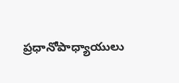ప్రధానోపాధ్యాయులు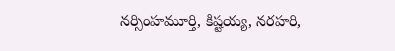నర్సింహమూర్తి, కిష్టయ్య, నరహరి,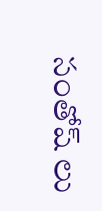సంతోష్ లు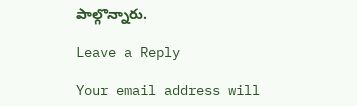పాల్గొన్నారు.

Leave a Reply

Your email address will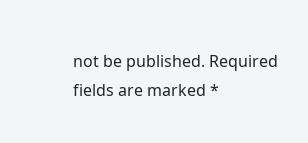not be published. Required fields are marked *